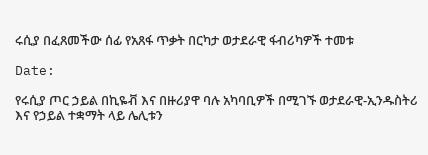ሩሲያ በፈጸመችው ሰፊ የአጸፋ ጥቃት በርካታ ወታደራዊ ፋብሪካዎች ተመቱ

Date:

የሩሲያ ጦር ኃይል በኪዬቭ እና በዙሪያዋ ባሉ አካባቢዎች በሚገኙ ወታደራዊ-ኢንዱስትሪ እና የኃይል ተቋማት ላይ ሌሊቱን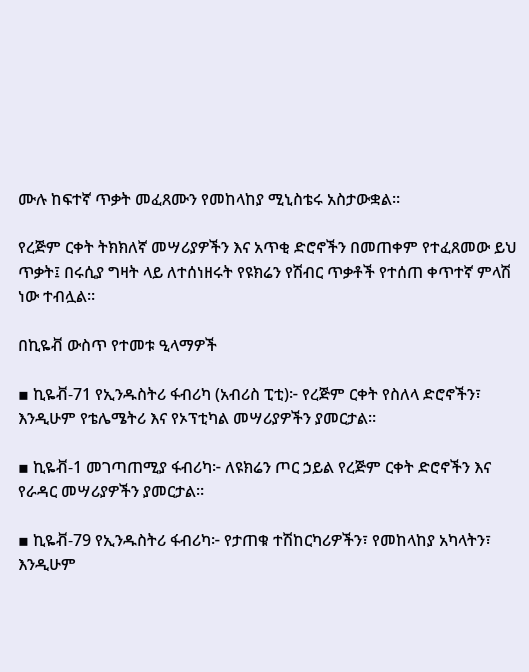ሙሉ ከፍተኛ ጥቃት መፈጸሙን የመከላከያ ሚኒስቴሩ አስታውቋል።

የረጅም ርቀት ትክክለኛ መሣሪያዎችን እና አጥቂ ድሮኖችን በመጠቀም የተፈጸመው ይህ ጥቃት፤ በሩሲያ ግዛት ላይ ለተሰነዘሩት የዩክሬን የሽብር ጥቃቶች የተሰጠ ቀጥተኛ ምላሽ ነው ተብሏል።

በኪዬቭ ውስጥ የተመቱ ዒላማዎች

▪ ኪዬቭ-71 የኢንዱስትሪ ፋብሪካ (አብሪስ ፒቲ)፦ የረጅም ርቀት የስለላ ድሮኖችን፣ እንዲሁም የቴሌሜትሪ እና የኦፕቲካል መሣሪያዎችን ያመርታል።

▪ ኪዬቭ-1 መገጣጠሚያ ፋብሪካ፦ ለዩክሬን ጦር ኃይል የረጅም ርቀት ድሮኖችን እና የራዳር መሣሪያዎችን ያመርታል።

▪ ኪዬቭ-79 የኢንዱስትሪ ፋብሪካ፦ የታጠቁ ተሽከርካሪዎችን፣ የመከላከያ አካላትን፣ እንዲሁም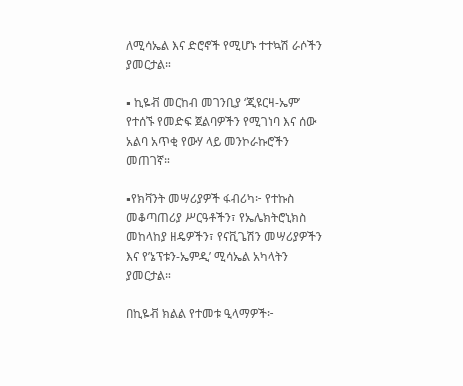ለሚሳኤል እና ድሮኖች የሚሆኑ ተተኳሽ ራሶችን ያመርታል።

▪ ኪዬቭ መርከብ መገንቢያ ‘ጂዩርዛ-ኤም’ የተሰኙ የመድፍ ጀልባዎችን የሚገነባ እና ሰው አልባ አጥቂ የውሃ ላይ መንኮራኩሮችን መጠገኛ።

▪የክቫንት መሣሪያዎች ፋብሪካ፦ የተኩስ መቆጣጠሪያ ሥርዓቶችን፣ የኤሌክትሮኒክስ መከላከያ ዘዴዎችን፣ የናቪጌሽን መሣሪያዎችን እና የ’ኔፕቱን-ኤምዲ’ ሚሳኤል አካላትን ያመርታል።

በኪዬቭ ክልል የተመቱ ዒላማዎች፦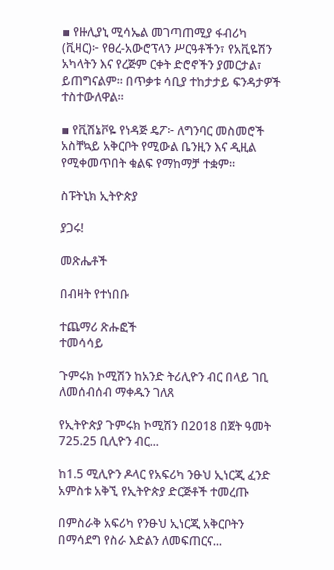▪ የዙሊያኒ ሚሳኤል መገጣጠሚያ ፋብሪካ (ቪዛር)፦ የፀረ-አውሮፕላን ሥርዓቶችን፣ የአቪዬሽን አካላትን እና የረጅም ርቀት ድሮኖችን ያመርታል፣ ይጠግናልም። በጥቃቱ ሳቢያ ተከታታይ ፍንዳታዎች ተስተውለዋል።

▪ የቪሽኔቮዬ የነዳጅ ዴፖ፦ ለግንባር መስመሮች አስቸኳይ አቅርቦት የሚውል ቤንዚን እና ዲዚል የሚቀመጥበት ቁልፍ የማከማቻ ተቋም።

ስፑትኒክ ኢትዮጵያ

ያጋሩ!

መጽሔቶች

በብዛት የተነበቡ

ተጨማሪ ጽሑፎች
ተመሳሳይ

ጉምሩክ ኮሚሽን ከአንድ ትሪሊዮን ብር በላይ ገቢ ለመሰብሰብ ማቀዱን ገለጸ

የኢትዮጵያ ጉምሩክ ኮሚሽን በ2018 በጀት ዓመት 725.25 ቢሊዮን ብር...

ከ1.5 ሚሊዮን ዶላር የአፍሪካ ንፁህ ኢነርጂ ፈንድ አምስቱ አቅኚ የኢትዮጵያ ድርጅቶች ተመረጡ

በምስራቅ አፍሪካ የንፁህ ኢነርጂ አቅርቦትን በማሳደግ የስራ እድልን ለመፍጠርና...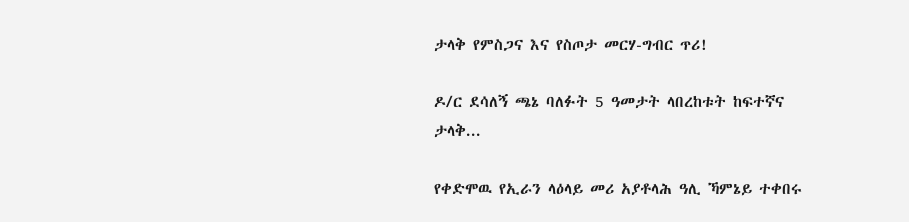ታላቅ የምስጋና እና የስጦታ መርሃ-ግብር ጥሪ!

ዶ/ር ደሳለኝ ጫኔ ባለፉት 5 ዓመታት ላበረከቱት ከፍተኛና ታላቅ...

የቀድሞዉ የኢራን ላዕላይ መሪ አያቶላሕ ዓሊ ኻምኔይ ተቀበሩ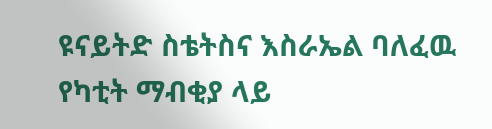ዩናይትድ ስቴትስና እስራኤል ባለፈዉ የካቲት ማብቂያ ላይ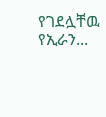የገደሏቸዉ የኢራን...